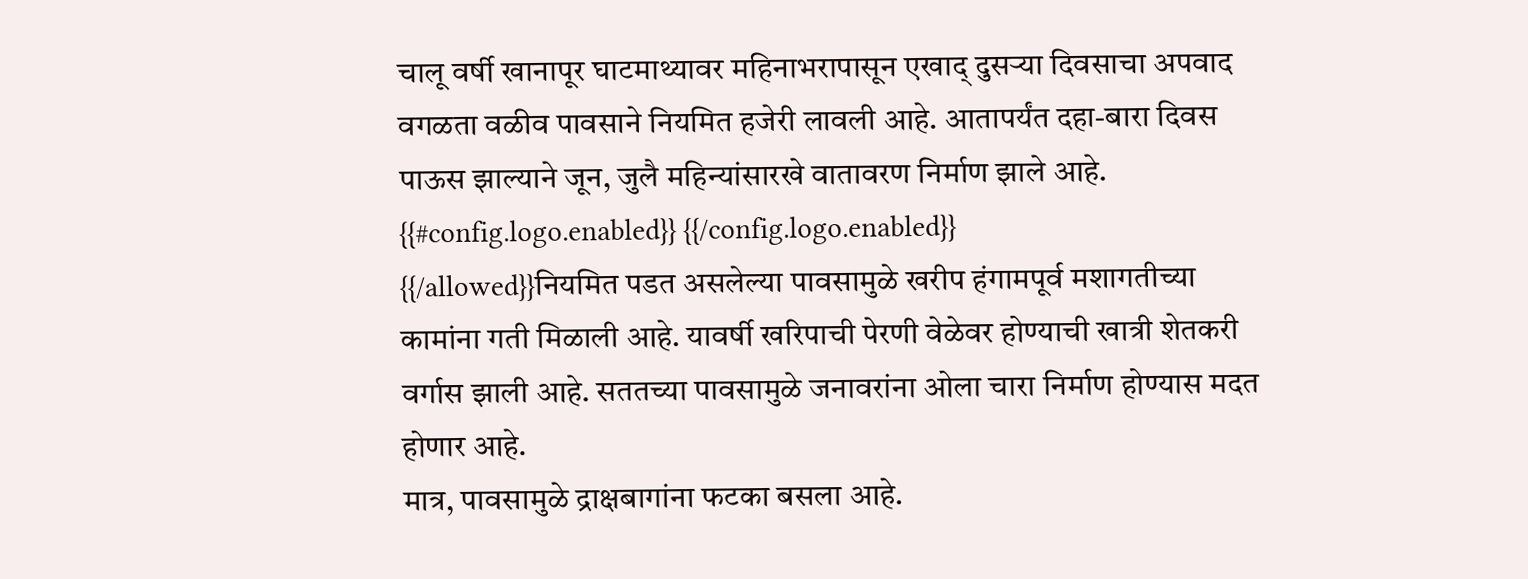चालू वर्षी खानापूर घाटमाथ्यावर महिनाभरापासून एखाद् दुसऱ्या दिवसाचा अपवाद वगळता वळीव पावसाने नियमित हजेरी लावली आहे. आतापर्यंत दहा-बारा दिवस पाऊस झाल्याने जून, जुलै महिन्यांसारखे वातावरण निर्माण झाले आहे.
{{#config.logo.enabled}} {{/config.logo.enabled}}
{{/allowed}}नियमित पडत असलेल्या पावसामुळे खरीप हंगामपूर्व मशागतीच्या कामांना गती मिळाली आहे. यावर्षी खरिपाची पेरणी वेळेवर होण्याची खात्री शेतकरी वर्गास झाली आहे. सततच्या पावसामुळे जनावरांना ओला चारा निर्माण होण्यास मदत होणार आहे.
मात्र, पावसामुळे द्राक्षबागांना फटका बसला आहे.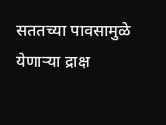सततच्या पावसामुळे येणाऱ्या द्राक्ष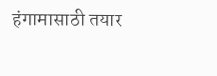हंगामासाठी तयार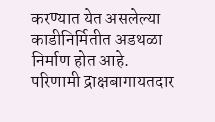करण्यात येत असलेल्या काडीनिर्मितीत अडथळा निर्माण होत आहे. परिणामी द्राक्षबागायतदार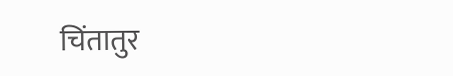चिंतातुर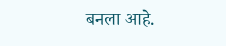बनला आहे.